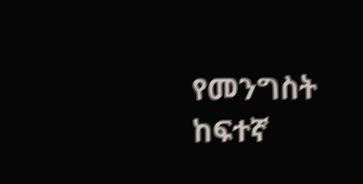የመንግስት ከፍተኛ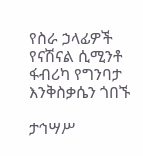የስራ ኃላፊዎች የናሽናል ሲሚንቶ ፋብሪካ የግንባታ እንቅስቃሴን ጎበኙ

ታኅሣሥ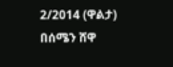2/2014 (ዋልታ) በሰሜን ሸዋ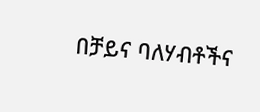በቻይና ባለሃብቶችና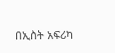በኢስት አፍሪካ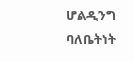ሆልዲንግ ባለቤትነት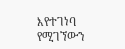እየተገነባ የሚገኘውን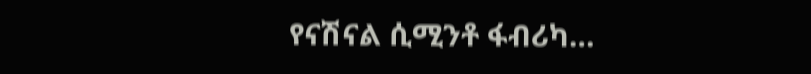የናሽናል ሲሚንቶ ፋብሪካ…